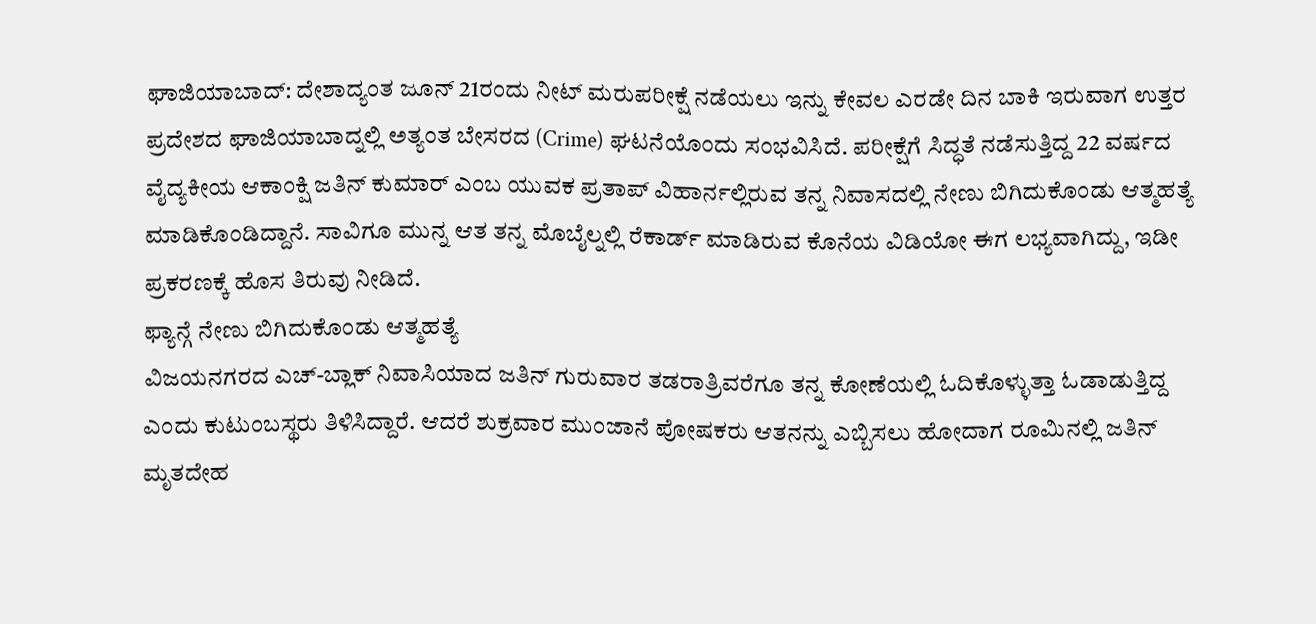ಘಾಜಿಯಾಬಾದ್: ದೇಶಾದ್ಯಂತ ಜೂನ್ 21ರಂದು ನೀಟ್ ಮರುಪರೀಕ್ಷೆ ನಡೆಯಲು ಇನ್ನು ಕೇವಲ ಎರಡೇ ದಿನ ಬಾಕಿ ಇರುವಾಗ ಉತ್ತರ ಪ್ರದೇಶದ ಘಾಜಿಯಾಬಾದ್ನಲ್ಲಿ ಅತ್ಯಂತ ಬೇಸರದ (Crime) ಘಟನೆಯೊಂದು ಸಂಭವಿಸಿದೆ. ಪರೀಕ್ಷೆಗೆ ಸಿದ್ಧತೆ ನಡೆಸುತ್ತಿದ್ದ 22 ವರ್ಷದ ವೈದ್ಯಕೀಯ ಆಕಾಂಕ್ಷಿ ಜತಿನ್ ಕುಮಾರ್ ಎಂಬ ಯುವಕ ಪ್ರತಾಪ್ ವಿಹಾರ್ನಲ್ಲಿರುವ ತನ್ನ ನಿವಾಸದಲ್ಲಿ ನೇಣು ಬಿಗಿದುಕೊಂಡು ಆತ್ಮಹತ್ಯೆ ಮಾಡಿಕೊಂಡಿದ್ದಾನೆ. ಸಾವಿಗೂ ಮುನ್ನ ಆತ ತನ್ನ ಮೊಬೈಲ್ನಲ್ಲಿ ರೆಕಾರ್ಡ್ ಮಾಡಿರುವ ಕೊನೆಯ ವಿಡಿಯೋ ಈಗ ಲಭ್ಯವಾಗಿದ್ದು, ಇಡೀ ಪ್ರಕರಣಕ್ಕೆ ಹೊಸ ತಿರುವು ನೀಡಿದೆ.
ಫ್ಯಾನ್ಗೆ ನೇಣು ಬಿಗಿದುಕೊಂಡು ಆತ್ಮಹತ್ಯೆ
ವಿಜಯನಗರದ ಎಚ್-ಬ್ಲಾಕ್ ನಿವಾಸಿಯಾದ ಜತಿನ್ ಗುರುವಾರ ತಡರಾತ್ರಿವರೆಗೂ ತನ್ನ ಕೋಣೆಯಲ್ಲಿ ಓದಿಕೊಳ್ಳುತ್ತಾ ಓಡಾಡುತ್ತಿದ್ದ ಎಂದು ಕುಟುಂಬಸ್ಥರು ತಿಳಿಸಿದ್ದಾರೆ. ಆದರೆ ಶುಕ್ರವಾರ ಮುಂಜಾನೆ ಪೋಷಕರು ಆತನನ್ನು ಎಬ್ಬಿಸಲು ಹೋದಾಗ ರೂಮಿನಲ್ಲಿ ಜತಿನ್ ಮೃತದೇಹ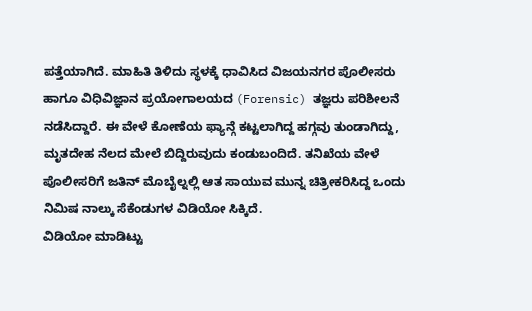ಪತ್ತೆಯಾಗಿದೆ. ಮಾಹಿತಿ ತಿಳಿದು ಸ್ಥಳಕ್ಕೆ ಧಾವಿಸಿದ ವಿಜಯನಗರ ಪೊಲೀಸರು ಹಾಗೂ ವಿಧಿವಿಜ್ಞಾನ ಪ್ರಯೋಗಾಲಯದ (Forensic) ತಜ್ಞರು ಪರಿಶೀಲನೆ ನಡೆಸಿದ್ದಾರೆ. ಈ ವೇಳೆ ಕೋಣೆಯ ಫ್ಯಾನ್ಗೆ ಕಟ್ಟಲಾಗಿದ್ದ ಹಗ್ಗವು ತುಂಡಾಗಿದ್ದು, ಮೃತದೇಹ ನೆಲದ ಮೇಲೆ ಬಿದ್ದಿರುವುದು ಕಂಡುಬಂದಿದೆ. ತನಿಖೆಯ ವೇಳೆ ಪೊಲೀಸರಿಗೆ ಜತಿನ್ ಮೊಬೈಲ್ನಲ್ಲಿ ಆತ ಸಾಯುವ ಮುನ್ನ ಚಿತ್ರೀಕರಿಸಿದ್ದ ಒಂದು ನಿಮಿಷ ನಾಲ್ಕು ಸೆಕೆಂಡುಗಳ ವಿಡಿಯೋ ಸಿಕ್ಕಿದೆ.
ವಿಡಿಯೋ ಮಾಡಿಟ್ಟು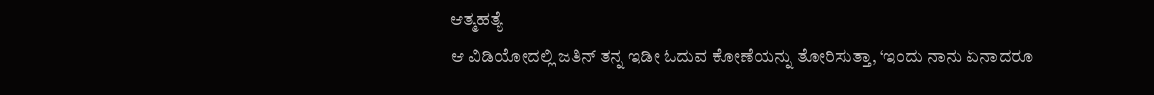ಆತ್ಮಹತ್ಯೆ
ಆ ವಿಡಿಯೋದಲ್ಲಿ ಜತಿನ್ ತನ್ನ ಇಡೀ ಓದುವ ಕೋಣೆಯನ್ನು ತೋರಿಸುತ್ತಾ, ‘ಇಂದು ನಾನು ಏನಾದರೂ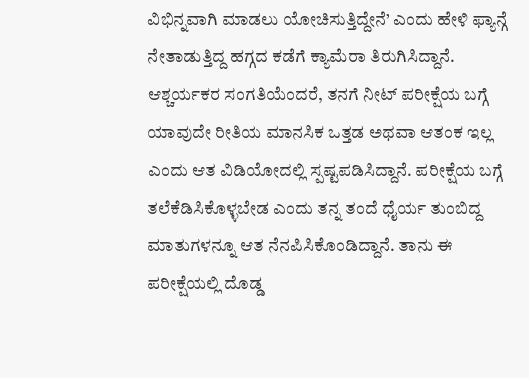ವಿಭಿನ್ನವಾಗಿ ಮಾಡಲು ಯೋಚಿಸುತ್ತಿದ್ದೇನೆ’ ಎಂದು ಹೇಳಿ ಫ್ಯಾನ್ಗೆ ನೇತಾಡುತ್ತಿದ್ದ ಹಗ್ಗದ ಕಡೆಗೆ ಕ್ಯಾಮೆರಾ ತಿರುಗಿಸಿದ್ದಾನೆ. ಆಶ್ಚರ್ಯಕರ ಸಂಗತಿಯೆಂದರೆ, ತನಗೆ ನೀಟ್ ಪರೀಕ್ಷೆಯ ಬಗ್ಗೆ ಯಾವುದೇ ರೀತಿಯ ಮಾನಸಿಕ ಒತ್ತಡ ಅಥವಾ ಆತಂಕ ಇಲ್ಲ ಎಂದು ಆತ ವಿಡಿಯೋದಲ್ಲಿ ಸ್ಪಷ್ಟಪಡಿಸಿದ್ದಾನೆ. ಪರೀಕ್ಷೆಯ ಬಗ್ಗೆ ತಲೆಕೆಡಿಸಿಕೊಳ್ಳಬೇಡ ಎಂದು ತನ್ನ ತಂದೆ ಧೈರ್ಯ ತುಂಬಿದ್ದ ಮಾತುಗಳನ್ನೂ ಆತ ನೆನಪಿಸಿಕೊಂಡಿದ್ದಾನೆ. ತಾನು ಈ ಪರೀಕ್ಷೆಯಲ್ಲಿ ದೊಡ್ಡ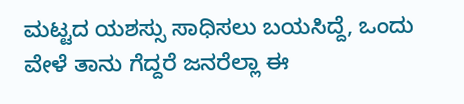ಮಟ್ಟದ ಯಶಸ್ಸು ಸಾಧಿಸಲು ಬಯಸಿದ್ದೆ, ಒಂದು ವೇಳೆ ತಾನು ಗೆದ್ದರೆ ಜನರೆಲ್ಲಾ ಈ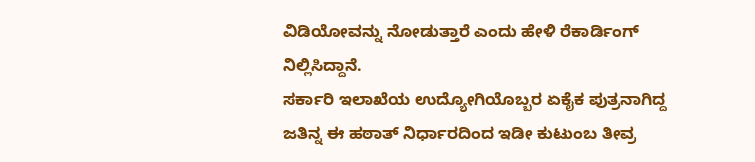ವಿಡಿಯೋವನ್ನು ನೋಡುತ್ತಾರೆ ಎಂದು ಹೇಳಿ ರೆಕಾರ್ಡಿಂಗ್ ನಿಲ್ಲಿಸಿದ್ದಾನೆ.
ಸರ್ಕಾರಿ ಇಲಾಖೆಯ ಉದ್ಯೋಗಿಯೊಬ್ಬರ ಏಕೈಕ ಪುತ್ರನಾಗಿದ್ದ ಜತಿನ್ನ ಈ ಹಠಾತ್ ನಿರ್ಧಾರದಿಂದ ಇಡೀ ಕುಟುಂಬ ತೀವ್ರ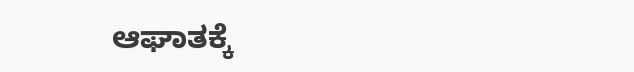ಆಘಾತಕ್ಕೆ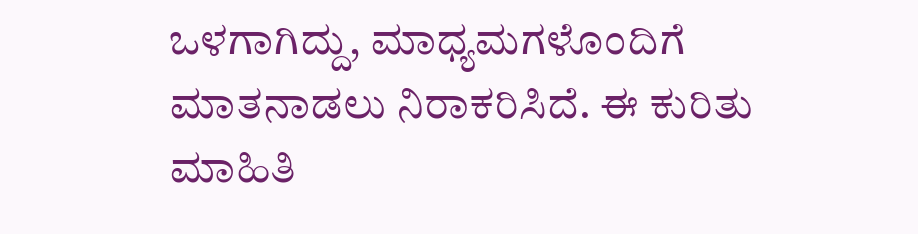ಒಳಗಾಗಿದ್ದು, ಮಾಧ್ಯಮಗಳೊಂದಿಗೆ ಮಾತನಾಡಲು ನಿರಾಕರಿಸಿದೆ. ಈ ಕುರಿತು ಮಾಹಿತಿ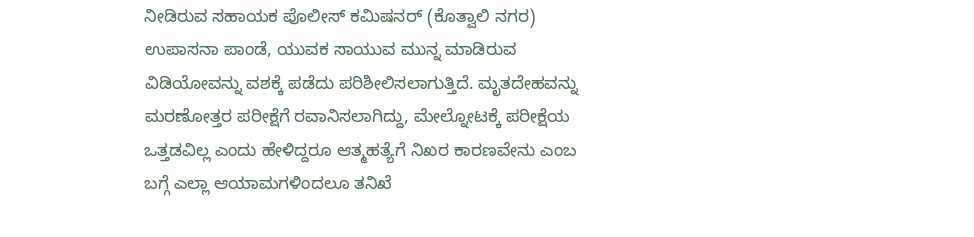ನೀಡಿರುವ ಸಹಾಯಕ ಪೊಲೀಸ್ ಕಮಿಷನರ್ (ಕೊತ್ವಾಲಿ ನಗರ) ಉಪಾಸನಾ ಪಾಂಡೆ, ಯುವಕ ಸಾಯುವ ಮುನ್ನ ಮಾಡಿರುವ ವಿಡಿಯೋವನ್ನು ವಶಕ್ಕೆ ಪಡೆದು ಪರಿಶೀಲಿಸಲಾಗುತ್ತಿದೆ. ಮೃತದೇಹವನ್ನು ಮರಣೋತ್ತರ ಪರೀಕ್ಷೆಗೆ ರವಾನಿಸಲಾಗಿದ್ದು, ಮೇಲ್ನೋಟಕ್ಕೆ ಪರೀಕ್ಷೆಯ ಒತ್ತಡವಿಲ್ಲ ಎಂದು ಹೇಳಿದ್ದರೂ ಆತ್ಮಹತ್ಯೆಗೆ ನಿಖರ ಕಾರಣವೇನು ಎಂಬ ಬಗ್ಗೆ ಎಲ್ಲಾ ಆಯಾಮಗಳಿಂದಲೂ ತನಿಖೆ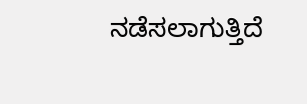ನಡೆಸಲಾಗುತ್ತಿದೆ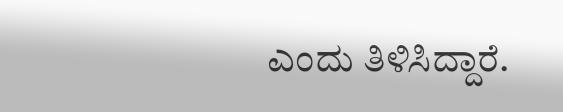ಎಂದು ತಿಳಿಸಿದ್ದಾರೆ.